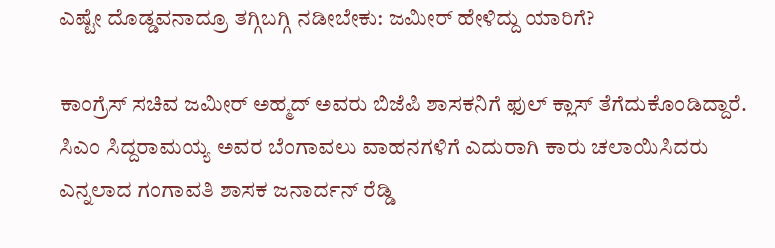ಎಷ್ಟೇ ದೊಡ್ಡವನಾದ್ರೂ ತಗ್ಗಿಬಗ್ಗಿ ನಡೀಬೇಕು: ಜಮೀರ್‌ ಹೇಳಿದ್ದು ಯಾರಿಗೆ?

ಕಾಂಗ್ರೆಸ್‌ ಸಚಿವ ಜಮೀರ್‌ ಅಹ್ಮದ್‌ ಅವರು ಬಿಜೆಪಿ ಶಾಸಕನಿಗೆ ಫುಲ್‌ ಕ್ಲಾಸ್‌ ತೆಗೆದುಕೊಂಡಿದ್ದಾರೆ. ಸಿಎಂ ಸಿದ್ದರಾಮಯ್ಯ ಅವರ ಬೆಂಗಾವಲು ವಾಹನಗಳಿಗೆ ಎದುರಾಗಿ ಕಾರು ಚಲಾಯಿಸಿದರು ಎನ್ನಲಾದ ಗಂಗಾವತಿ ಶಾಸಕ ಜನಾರ್ದನ್‌ ರೆಡ್ಡಿ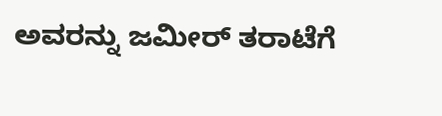ಅವರನ್ನು ಜಮೀರ್‌ ತರಾಟೆಗೆ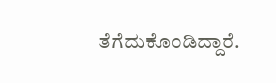ತೆಗೆದುಕೊಂಡಿದ್ದಾರೆ.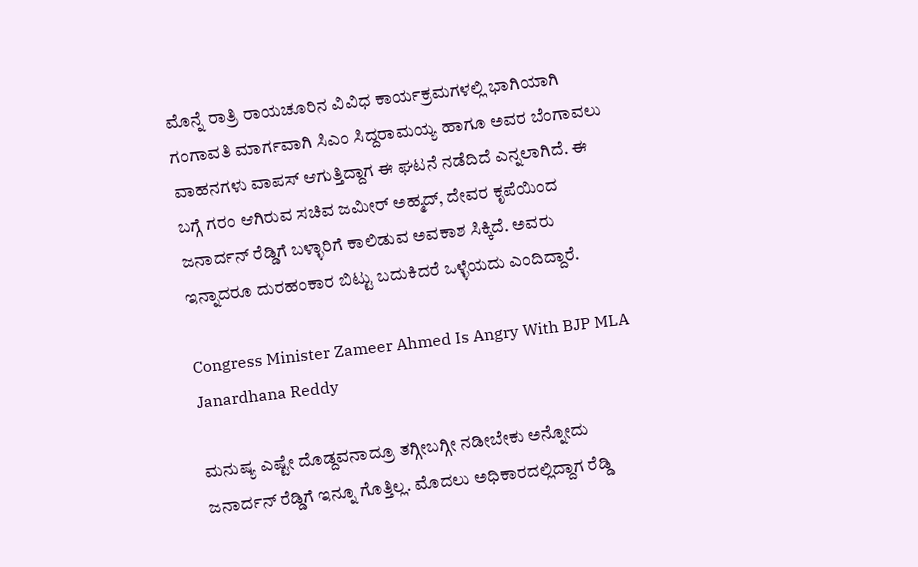ಮೊನ್ನೆ ರಾತ್ರಿ ರಾಯಚೂರಿನ ವಿವಿಧ ಕಾರ್ಯಕ್ರಮಗಳಲ್ಲಿ ಭಾಗಿಯಾಗಿ ಗಂಗಾವತಿ ಮಾರ್ಗವಾಗಿ ಸಿಎಂ ಸಿದ್ದರಾಮಯ್ಯ ಹಾಗೂ ಅವರ ಬೆಂಗಾವಲು ವಾಹನಗಳು ವಾಪಸ್‌ ಆಗುತ್ತಿದ್ದಾಗ ಈ ಘಟನೆ ನಡೆದಿದೆ ಎನ್ನಲಾಗಿದೆ. ಈ ಬಗ್ಗೆ ಗರಂ ಆಗಿರುವ ಸಚಿವ ಜಮೀರ್‌ ಅಹ್ಮದ್, ದೇವರ ಕೃಪೆಯಿಂದ ಜನಾರ್ದನ್‌ ರೆಡ್ಡಿಗೆ ಬಳ್ಳಾರಿಗೆ ಕಾಲಿಡುವ ಅವಕಾಶ ಸಿಕ್ಕಿದೆ. ಅವರು ಇನ್ನಾದರೂ ದುರಹಂಕಾರ ಬಿಟ್ಟು ಬದುಕಿದರೆ ಒಳ್ಳೆಯದು ಎಂದಿದ್ದಾರೆ.

Congress Minister Zameer Ahmed Is Angry With BJP MLA Janardhana Reddy

ಮನುಷ್ಯ ಎಷ್ಟೇ ದೊಡ್ದವನಾದ್ರೂ ತಗ್ಗೀಬಗ್ಗೀ ನಡೀಬೇಕು ಅನ್ನೋದು ಜನಾರ್ದನ್‌ ರೆಡ್ಡಿಗೆ ಇನ್ನೂ ಗೊತ್ತಿಲ್ಲ. ಮೊದಲು ಅಧಿಕಾರದಲ್ಲಿದ್ದಾಗ ರೆಡ್ಡಿ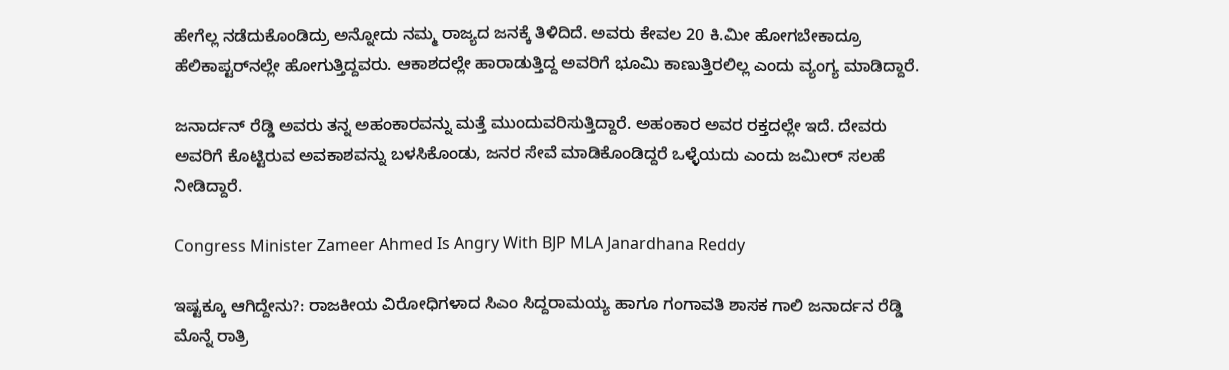ಹೇಗೆಲ್ಲ ನಡೆದುಕೊಂಡಿದ್ರು ಅನ್ನೋದು ನಮ್ಮ ರಾಜ್ಯದ ಜನಕ್ಕೆ ತಿಳಿದಿದೆ. ಅವರು ಕೇವಲ 20 ಕಿ.ಮೀ ಹೋಗಬೇಕಾದ್ರೂ ಹೆಲಿಕಾಪ್ಟರ್‌ನಲ್ಲೇ ಹೋಗುತ್ತಿದ್ದವರು. ಆಕಾಶದಲ್ಲೇ ಹಾರಾಡುತ್ತಿದ್ದ ಅವರಿಗೆ ಭೂಮಿ ಕಾಣುತ್ತಿರಲಿಲ್ಲ ಎಂದು ವ್ಯಂಗ್ಯ ಮಾಡಿದ್ದಾರೆ.

ಜನಾರ್ದನ್‌ ರೆಡ್ಡಿ ಅವರು ತನ್ನ ಅಹಂಕಾರವನ್ನು ಮತ್ತೆ ಮುಂದುವರಿಸುತ್ತಿದ್ದಾರೆ. ಅಹಂಕಾರ ಅವರ ರಕ್ತದಲ್ಲೇ ಇದೆ. ದೇವರು ಅವರಿಗೆ ಕೊಟ್ಟಿರುವ ಅವಕಾಶವನ್ನು ಬಳಸಿಕೊಂಡು, ಜನರ ಸೇವೆ ಮಾಡಿಕೊಂಡಿದ್ದರೆ ಒಳ್ಳೆಯದು ಎಂದು ಜಮೀರ್‌ ಸಲಹೆ ನೀಡಿದ್ದಾರೆ.

Congress Minister Zameer Ahmed Is Angry With BJP MLA Janardhana Reddy

ಇಷ್ಟಕ್ಕೂ ಆಗಿದ್ದೇನು?: ರಾಜಕೀಯ ವಿರೋಧಿಗಳಾದ ಸಿಎಂ ಸಿದ್ದರಾಮಯ್ಯ ಹಾಗೂ ಗಂಗಾವತಿ ಶಾಸಕ ಗಾಲಿ ಜನಾರ್ದನ ರೆಡ್ಡಿ ಮೊನ್ನೆ ರಾತ್ರಿ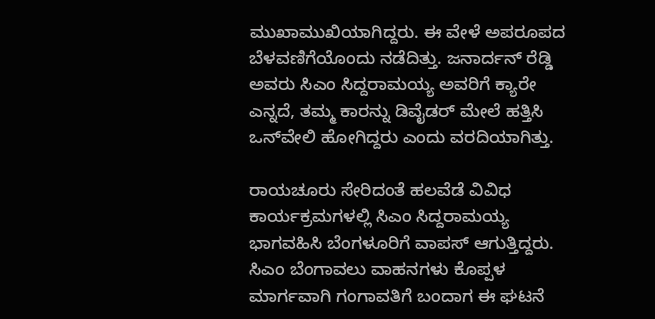ಮುಖಾಮುಖಿಯಾಗಿದ್ದರು. ಈ ವೇಳೆ ಅಪರೂಪದ ಬೆಳವಣಿಗೆಯೊಂದು ನಡೆದಿತ್ತು. ಜನಾರ್ದನ್‌ ರೆಡ್ಡಿ ಅವರು ಸಿಎಂ ಸಿದ್ದರಾಮಯ್ಯ ಅವರಿಗೆ ಕ್ಯಾರೇ ಎನ್ನದೆ, ತಮ್ಮ ಕಾರನ್ನು ಡಿವೈಡರ್‌ ಮೇಲೆ ಹತ್ತಿಸಿ ಒನ್‌ವೇಲಿ ಹೋಗಿದ್ದರು ಎಂದು ವರದಿಯಾಗಿತ್ತು.

ರಾಯಚೂರು ಸೇರಿದಂತೆ ಹಲವೆಡೆ ವಿವಿಧ ಕಾರ್ಯಕ್ರಮಗಳಲ್ಲಿ ಸಿಎಂ ಸಿದ್ದರಾಮಯ್ಯ ಭಾಗವಹಿಸಿ ಬೆಂಗಳೂರಿಗೆ ವಾಪಸ್‌ ಆಗುತ್ತಿದ್ದರು. ಸಿಎಂ ಬೆಂಗಾವಲು ವಾಹನಗಳು ಕೊಪ್ಪಳ ಮಾರ್ಗವಾಗಿ ಗಂಗಾವತಿಗೆ ಬಂದಾಗ ಈ ಘಟನೆ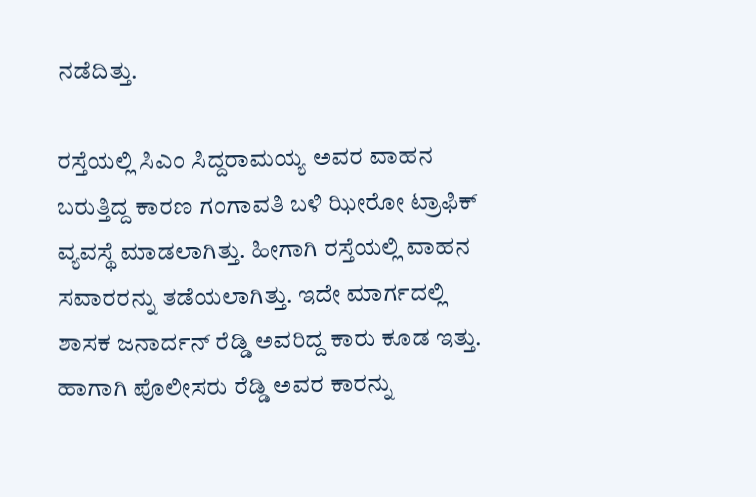ನಡೆದಿತ್ತು.

ರಸ್ತೆಯಲ್ಲಿ ಸಿಎಂ ಸಿದ್ದರಾಮಯ್ಯ ಅವರ ವಾಹನ ಬರುತ್ತಿದ್ದ ಕಾರಣ ಗಂಗಾವತಿ ಬಳಿ ಝೀರೋ ಟ್ರಾಫಿಕ್ ವ್ಯವಸ್ಥೆ ಮಾಡಲಾಗಿತ್ತು. ಹೀಗಾಗಿ ರಸ್ತೆಯಲ್ಲಿ ವಾಹನ ಸವಾರರನ್ನು ತಡೆಯಲಾಗಿತ್ತು. ಇದೇ ಮಾರ್ಗದಲ್ಲಿ ಶಾಸಕ ಜನಾರ್ದನ್‌ ರೆಡ್ಡಿ ಅವರಿದ್ದ ಕಾರು ಕೂಡ ಇತ್ತು. ಹಾಗಾಗಿ ಪೊಲೀಸರು ರೆಡ್ಡಿ ಅವರ ಕಾರನ್ನು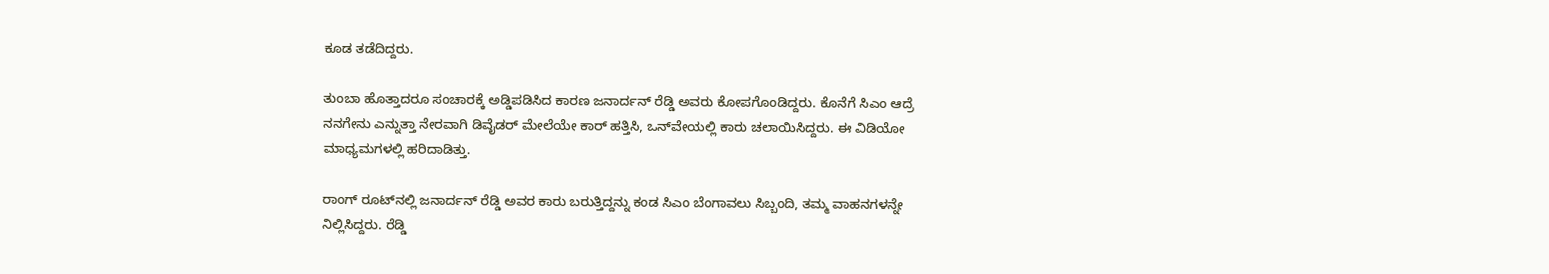ಕೂಡ ತಡೆದಿದ್ದರು.

ತುಂಬಾ ಹೊತ್ತಾದರೂ ಸಂಚಾರಕ್ಕೆ ಅಡ್ಡಿಪಡಿಸಿದ ಕಾರಣ ಜನಾರ್ದನ್‌ ರೆಡ್ಡಿ ಅವರು ಕೋಪಗೊಂಡಿದ್ದರು. ಕೊನೆಗೆ ಸಿಎಂ ಆದ್ರೆ ನನಗೇನು ಎನ್ನುತ್ತಾ ನೇರವಾಗಿ ಡಿವೈಡರ್‌ ಮೇಲೆಯೇ ಕಾರ್‌ ಹತ್ತಿಸಿ, ಒನ್‌ವೇಯಲ್ಲಿ ಕಾರು ಚಲಾಯಿಸಿದ್ದರು. ಈ ವಿಡಿಯೋ ಮಾಧ್ಯಮಗಳಲ್ಲಿ ಹರಿದಾಡಿತ್ತು.

ರಾಂಗ್‌ ರೂಟ್‌ನಲ್ಲಿ ಜನಾರ್ದನ್‌ ರೆಡ್ಡಿ ಅವರ ಕಾರು ಬರುತ್ತಿದ್ದನ್ನು ಕಂಡ ಸಿಎಂ ಬೆಂಗಾವಲು ಸಿಬ್ಬಂದಿ, ತಮ್ಮ ವಾಹನಗಳನ್ನೇ ನಿಲ್ಲಿಸಿದ್ದರು. ರೆಡ್ಡಿ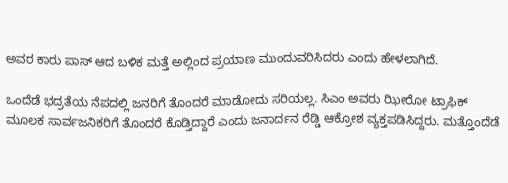ಅವರ ಕಾರು ಪಾಸ್‌ ಆದ ಬಳಿಕ ಮತ್ತೆ ಅಲ್ಲಿಂದ ಪ್ರಯಾಣ ಮುಂದುವರಿಸಿದರು ಎಂದು ಹೇಳಲಾಗಿದೆ.

ಒಂದೆಡೆ ಭದ್ರತೆಯ ನೆಪದಲ್ಲಿ ಜನರಿಗೆ ತೊಂದರೆ ಮಾಡೋದು ಸರಿಯಲ್ಲ. ಸಿಎಂ ಅವರು ಝೀರೋ ಟ್ರಾಫಿಕ್ ಮೂಲಕ ಸಾರ್ವಜನಿಕರಿಗೆ ತೊಂದರೆ ಕೊಡ್ತಿದ್ದಾರೆ ಎಂದು ಜನಾರ್ದನ ರೆಡ್ಡಿ ಆಕ್ರೋಶ ವ್ಯಕ್ತಪಡಿಸಿದ್ದರು. ಮತ್ತೊಂದೆಡೆ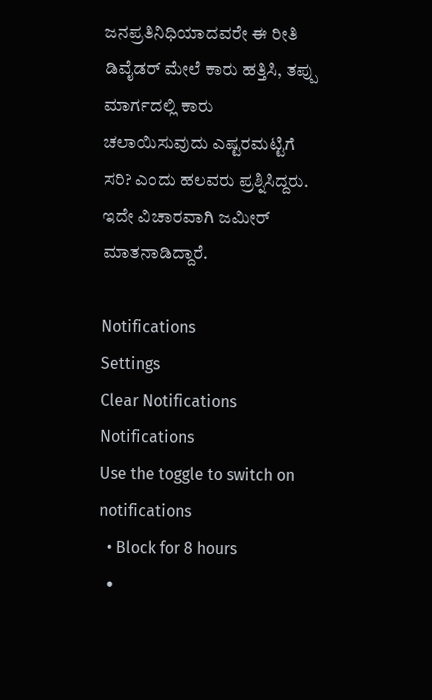ಜನಪ್ರತಿನಿಧಿಯಾದವರೇ ಈ ರೀತಿ ಡಿವೈಡರ್‌ ಮೇಲೆ ಕಾರು ಹತ್ತಿಸಿ, ತಪ್ಪು ಮಾರ್ಗದಲ್ಲಿ ಕಾರು ಚಲಾಯಿಸುವುದು ಎಷ್ಟರಮಟ್ಟಿಗೆ ಸರಿ? ಎಂದು ಹಲವರು ಪ್ರಶ್ನಿಸಿದ್ದರು. ಇದೇ ವಿಚಾರವಾಗಿ ಜಮೀರ್‌ ಮಾತನಾಡಿದ್ದಾರೆ.

Notifications
Settings
Clear Notifications
Notifications
Use the toggle to switch on notifications
  • Block for 8 hours
  •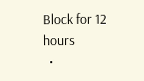Block for 12 hours
  •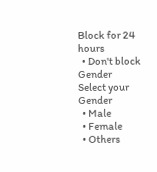Block for 24 hours
  • Don't block
Gender
Select your Gender
  • Male
  • Female
  • Others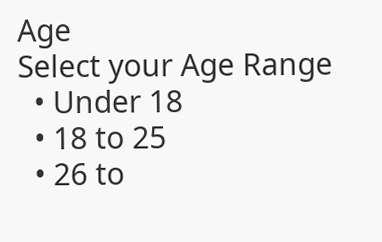Age
Select your Age Range
  • Under 18
  • 18 to 25
  • 26 to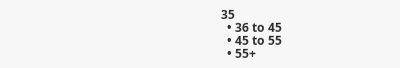35
  • 36 to 45
  • 45 to 55
  • 55+